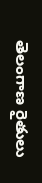తెలంగాణ రైతులు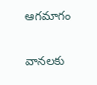ఆగమాగం

వానలకు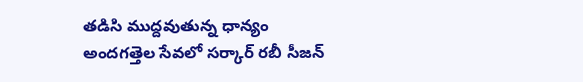తడిసి ముద్దవుతున్న ధాన్యం అందగత్తెల సేవలో సర్కార్ రబీ సీజన్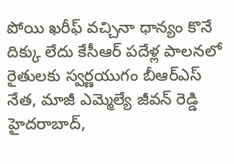పోయి ఖరీఫ్ వచ్చినా ధాన్యం కొనే దిక్కు లేదు కేసీఆర్ పదేళ్ల పాలనలో రైతులకు స్వర్ణయుగం బీఆర్ఎస్ నేత, మాజీ ఎమ్మెల్యే జీవన్ రెడ్డి   హైదరాబాద్,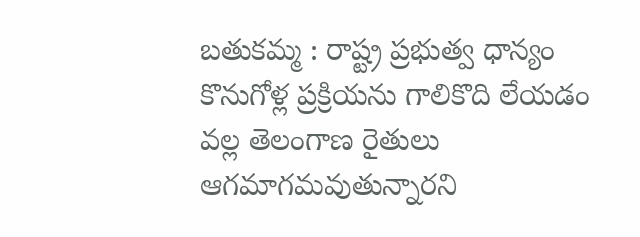బతుకమ్మ : రాష్ట్ర ప్రభుత్వ ధాన్యం కొనుగోళ్ల ప్రక్రియను గాలికొది లేయడం వల్ల తెలంగాణ రైతులు ఆగమాగమవుతున్నారని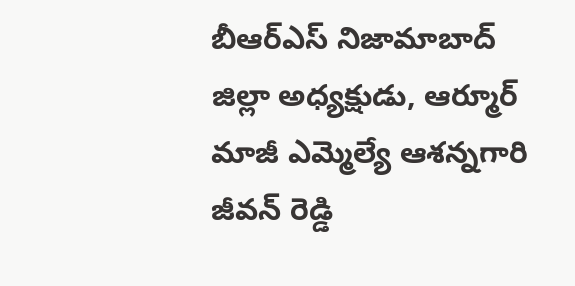బీఆర్ఎస్ నిజామాబాద్ జిల్లా అధ్యక్షుడు, ఆర్మూర్ మాజీ ఎమ్మెల్యే ఆశన్నగారి జీవన్ రెడ్డి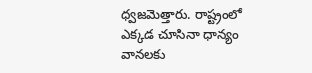ధ్వజమెత్తారు. రాష్ట్రంలో ఎక్కడ చూసినా ధాన్యం వానలకు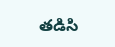తడిసి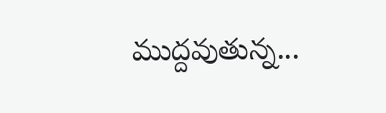ముద్దవుతున్న...